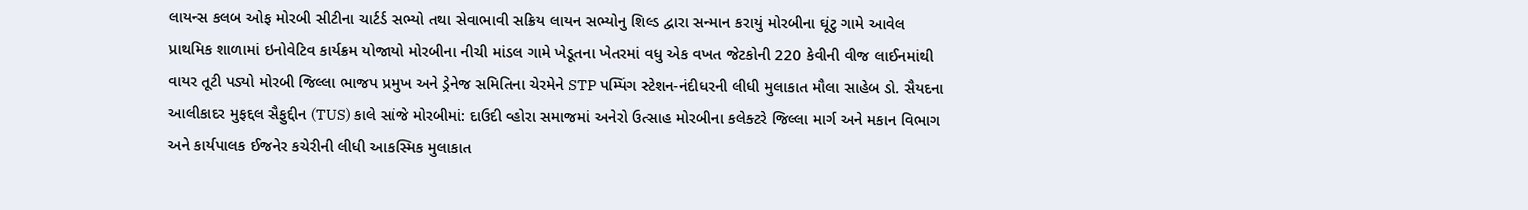લાયન્સ કલબ ઓફ મોરબી સીટીના ચાર્ટર્ડ સભ્યો તથા સેવાભાવી સક્રિય લાયન સભ્યોનુ શિલ્ડ દ્વારા સન્માન કરાયું મોરબીના ઘૂંટુ ગામે આવેલ પ્રાથમિક શાળામાં ઇનોવેટિવ કાર્યક્રમ યોજાયો મોરબીના નીચી માંડલ ગામે ખેડૂતના ખેતરમાં વધુ એક વખત જેટકોની 220 કેવીની વીજ લાઈનમાંથી વાયર તૂટી પડ્યો મોરબી જિલ્લા ભાજપ પ્રમુખ અને ડ્રેનેજ સમિતિના ચેરમેને STP પમ્પિંગ સ્ટેશન-નંદીધરની લીધી મુલાકાત મૌલા સાહેબ ડો. સૈયદના આલીકાદર મુફદ્દલ સૈફુદ્દીન (TUS) કાલે સાંજે મોરબીમાં: દાઉદી વ્હોરા સમાજમાં અનેરો ઉત્સાહ મોરબીના કલેક્ટરે જિલ્લા માર્ગ અને મકાન વિભાગ અને કાર્યપાલક ઈજનેર કચેરીની લીધી આકસ્મિક મુલાકાત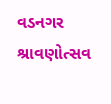વડનગર શ્રાવણોત્સવ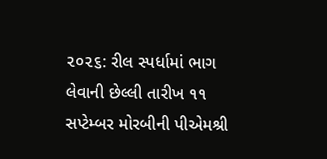૨૦૨૬: રીલ સ્પર્ધામાં ભાગ લેવાની છેલ્લી તારીખ ૧૧ સપ્ટેમ્બર મોરબીની પીએમશ્રી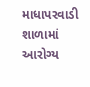માધાપરવાડી શાળામાં આરોગ્ય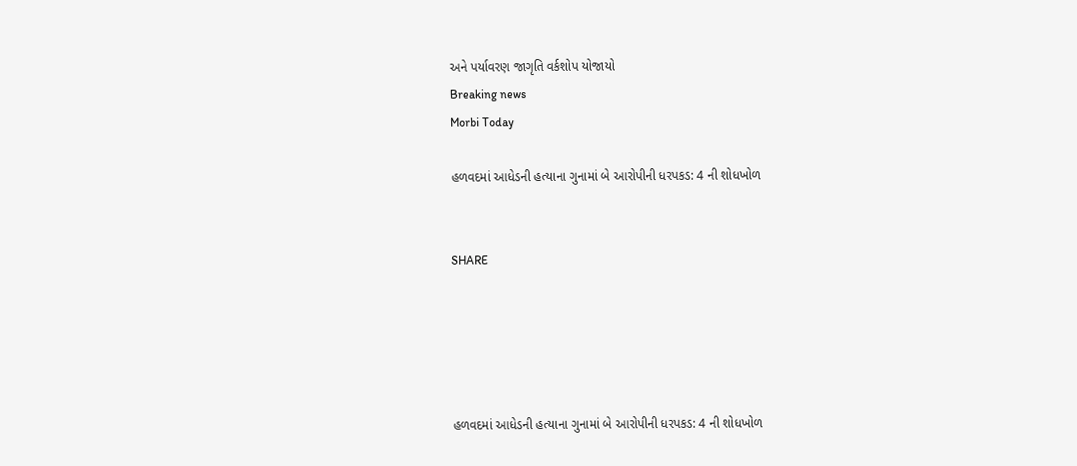અને પર્યાવરણ જાગૃતિ વર્કશોપ યોજાયો
Breaking news
Morbi Today

હળવદમાં આધેડની હત્યાના ગુનામાં બે આરોપીની ધરપકડ: 4 ની શોધખોળ


SHARE





હળવદમાં આધેડની હત્યાના ગુનામાં બે આરોપીની ધરપકડ: 4 ની શોધખોળ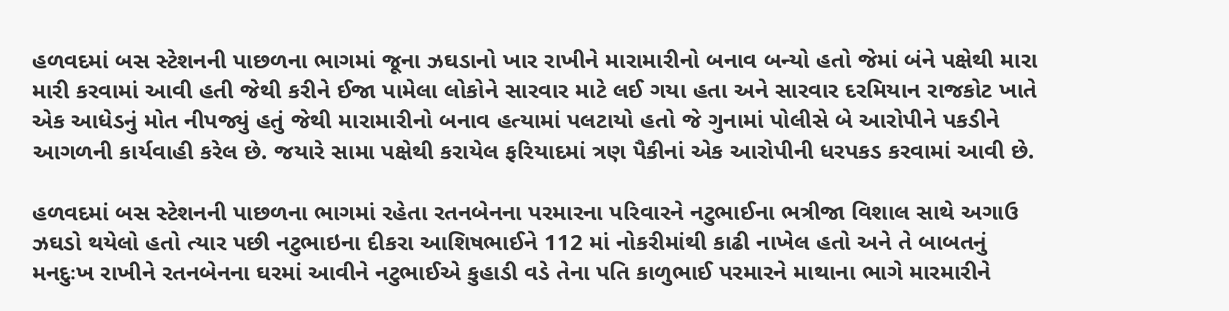હળવદમાં બસ સ્ટેશનની પાછળના ભાગમાં જૂના ઝઘડાનો ખાર રાખીને મારામારીનો બનાવ બન્યો હતો જેમાં બંને પક્ષેથી મારા મારી કરવામાં આવી હતી જેથી કરીને ઈજા પામેલા લોકોને સારવાર માટે લઈ ગયા હતા અને સારવાર દરમિયાન રાજકોટ ખાતે એક આધેડનું મોત નીપજ્યું હતું જેથી મારામારીનો બનાવ હત્યામાં પલટાયો હતો જે ગુનામાં પોલીસે બે આરોપીને પકડીને આગળની કાર્યવાહી કરેલ છે. જયારે સામા પક્ષેથી કરાયેલ ફરિયાદમાં ત્રણ પૈકીનાં એક આરોપીની ધરપકડ કરવામાં આવી છે.

હળવદમાં બસ સ્ટેશનની પાછળના ભાગમાં રહેતા રતનબેનના પરમારના પરિવારને નટુભાઈના ભત્રીજા વિશાલ સાથે અગાઉ ઝઘડો થયેલો હતો ત્યાર પછી નટુભાઇના દીકરા આશિષભાઈને 112 માં નોકરીમાંથી કાઢી નાખેલ હતો અને તે બાબતનું મનદુઃખ રાખીને રતનબેનના ઘરમાં આવીને નટુભાઈએ કુહાડી વડે તેના પતિ કાળુભાઈ પરમારને માથાના ભાગે મારમારીને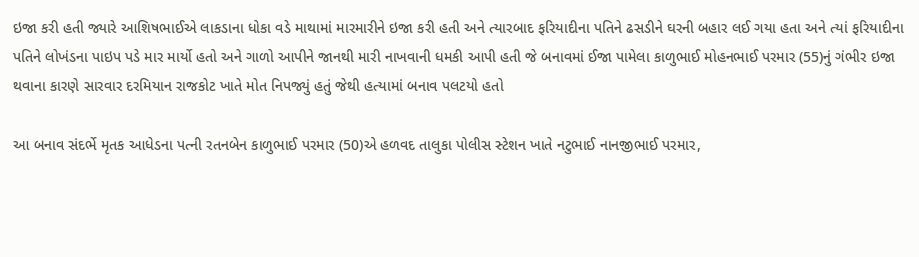ઇજા કરી હતી જ્યારે આશિષભાઈએ લાકડાના ધોકા વડે માથામાં મારમારીને ઇજા કરી હતી અને ત્યારબાદ ફરિયાદીના પતિને ઢસડીને ઘરની બહાર લઈ ગયા હતા અને ત્યાં ફરિયાદીના પતિને લોખંડના પાઇપ પડે માર માર્યો હતો અને ગાળો આપીને જાનથી મારી નાખવાની ધમકી આપી હતી જે બનાવમાં ઈજા પામેલા કાળુભાઈ મોહનભાઈ પરમાર (55)નું ગંભીર ઇજા થવાના કારણે સારવાર દરમિયાન રાજકોટ ખાતે મોત નિપજ્યું હતું જેથી હત્યામાં બનાવ પલટયો હતો

આ બનાવ સંદર્ભે મૃતક આધેડના પત્ની રતનબેન કાળુભાઈ પરમાર (50)એ હળવદ તાલુકા પોલીસ સ્ટેશન ખાતે નટુભાઈ નાનજીભાઈ પરમાર,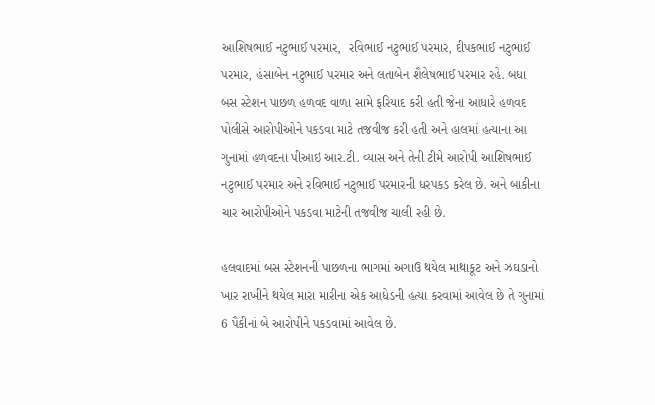આશિષભાઈ નટુભાઈ પરમાર,  રવિભાઈ નટુભાઈ પરમાર, દીપકભાઈ નટુભાઈ પરમાર, હંસાબેન નટુભાઈ પરમાર અને લતાબેન શૈલેષભાઈ પરમાર રહે. બધા બસ સ્ટેશન પાછળ હળવદ વાળા સામે ફરિયાદ કરી હતી જેના આધારે હળવદ પોલીસે આરોપીઓને પકડવા માટે તજવીજ કરી હતી અને હાલમાં હત્યાના આ ગુનામાં હળવદના પીઆઇ આર.ટી. વ્યાસ અને તેની ટીમે આરોપી આશિષભાઈ નટુભાઈ પરમાર અને રવિભાઈ નટુભાઈ પરમારની ધરપકડ કરેલ છે. અને બાકીના ચાર આરોપીઓને પકડવા માટેની તજવીજ ચાલી રહી છે.

હલવાદમાં બસ સ્ટેશનની પાછળના ભાગમાં અગાઉ થયેલ માથાકૂટ અને ઝઘડાનો ખાર રાખીને થયેલ મારા મારીના એક આધેડની હત્યા કરવામાં આવેલ છે તે ગુનામાં 6 પૈકીનાં બે આરોપીને પકડવામાં આવેલ છે.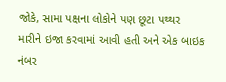જોકે, સામા પક્ષના લોકોને પણ છૂટા પથ્થર મારીને ઇજા કરવામાં આવી હતી અને એક બાઇક નંબર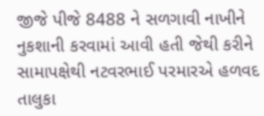જીજે પીજે 8488 ને સળગાવી નાખીને નુકશાની કરવામાં આવી હતી જેથી કરીને સામાપક્ષેથી નટવરભાઈ પરમારએ હળવદ તાલુકા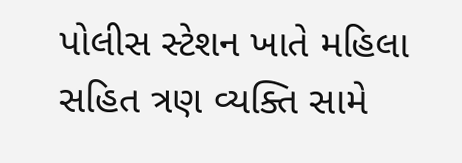પોલીસ સ્ટેશન ખાતે મહિલા સહિત ત્રણ વ્યક્તિ સામે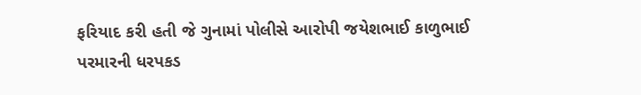ફરિયાદ કરી હતી જે ગુનામાં પોલીસે આરોપી જયેશભાઈ કાળુભાઈ પરમારની ધરપકડ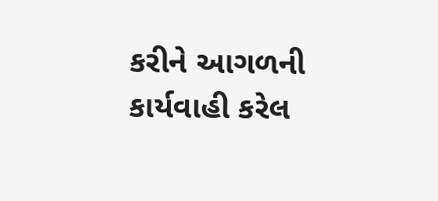કરીને આગળની કાર્યવાહી કરેલ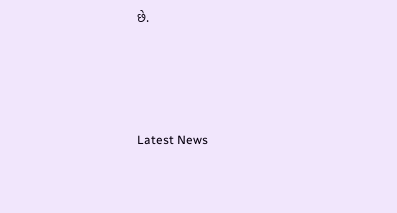છે.




Latest News